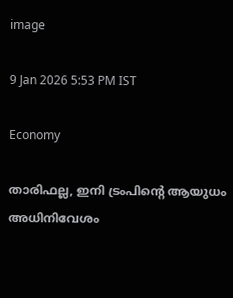image

9 Jan 2026 5:53 PM IST

Economy

താരിഫല്ല, ഇനി ട്രംപിന്റെ ആയുധം അധിനിവേശം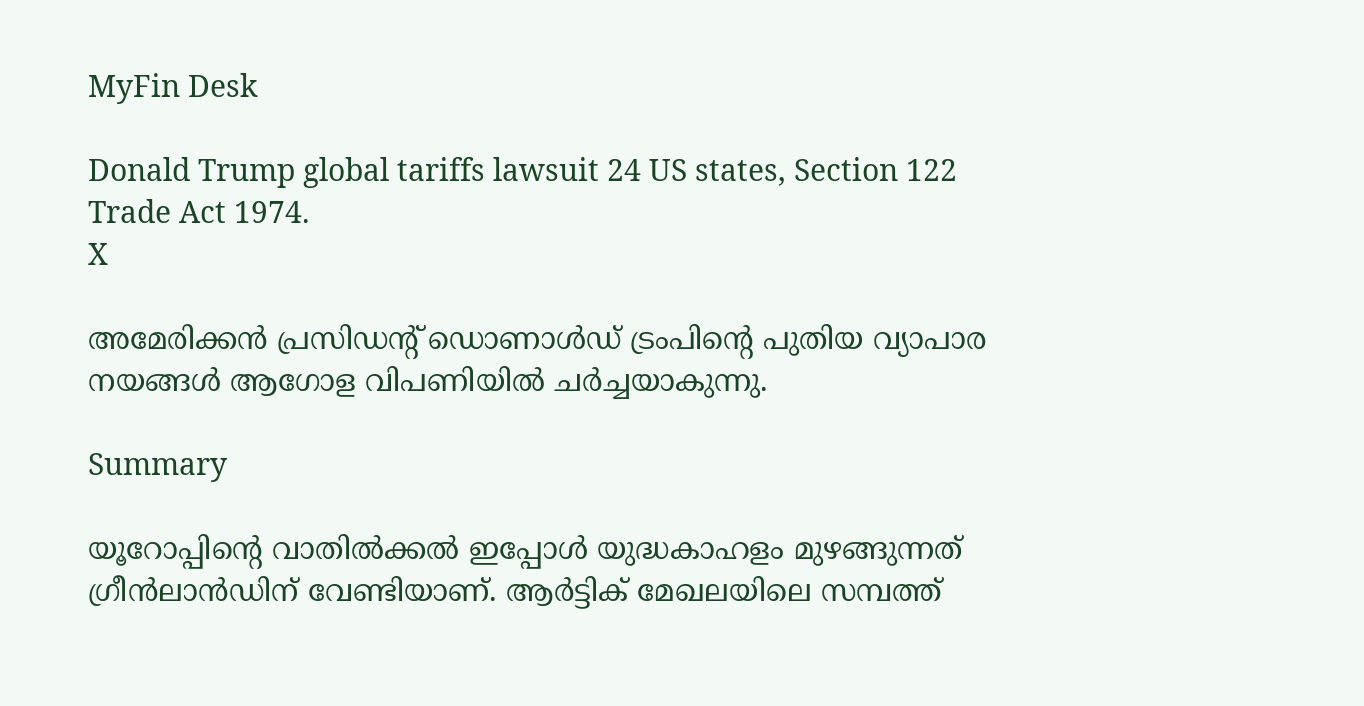MyFin Desk

Donald Trump global tariffs lawsuit 24 US states, Section 122 Trade Act 1974.
X

അമേരിക്കൻ പ്രസിഡന്റ് ഡൊണാൾഡ് ട്രംപിന്റെ പുതിയ വ്യാപാര നയങ്ങൾ ആഗോള വിപണിയിൽ ചർച്ചയാകുന്നു.

Summary

യൂറോപ്പിന്റെ വാതില്‍ക്കല്‍ ഇപ്പോള്‍ യുദ്ധകാഹളം മുഴങ്ങുന്നത് ഗ്രീന്‍ലാന്‍ഡിന് വേണ്ടിയാണ്. ആര്‍ട്ടിക് മേഖലയിലെ സമ്പത്ത്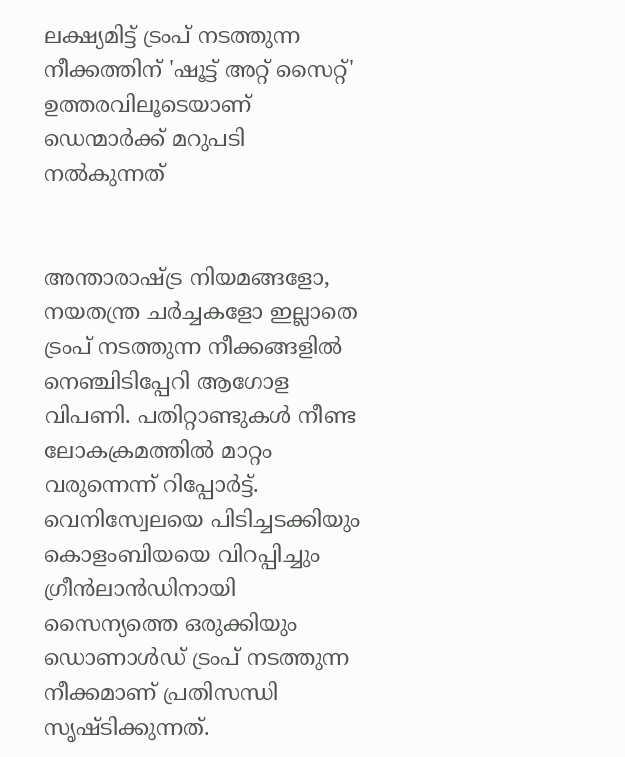ലക്ഷ്യമിട്ട് ട്രംപ് നടത്തുന്ന നീക്കത്തിന് 'ഷൂട്ട് അറ്റ് സൈറ്റ്' ഉത്തരവിലൂടെയാണ് ഡെന്മാര്‍ക്ക് മറുപടി നല്‍കുന്നത്


അന്താരാഷ്ട്ര നിയമങ്ങളോ, നയതന്ത്ര ചര്‍ച്ചകളോ ഇല്ലാതെ ട്രംപ് നടത്തുന്ന നീക്കങ്ങളില്‍ നെഞ്ചിടിപ്പേറി ആഗോള വിപണി. പതിറ്റാണ്ടുകള്‍ നീണ്ട ലോകക്രമത്തില്‍ മാറ്റം വരുന്നെന്ന് റിപ്പോര്‍ട്ട്. വെനിസ്വേലയെ പിടിച്ചടക്കിയും കൊളംബിയയെ വിറപ്പിച്ചും ഗ്രീന്‍ലാന്‍ഡിനായി സൈന്യത്തെ ഒരുക്കിയും ഡൊണാള്‍ഡ് ട്രംപ് നടത്തുന്ന നീക്കമാണ് പ്രതിസന്ധി സൃഷ്ടിക്കുന്നത്.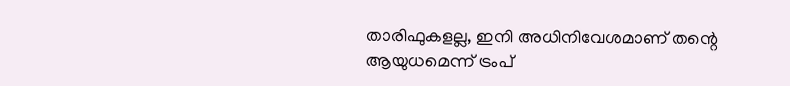താരിഫുകളല്ല, ഇനി അധിനിവേശമാണ് തന്റെ ആയുധമെന്ന് ട്രംപ്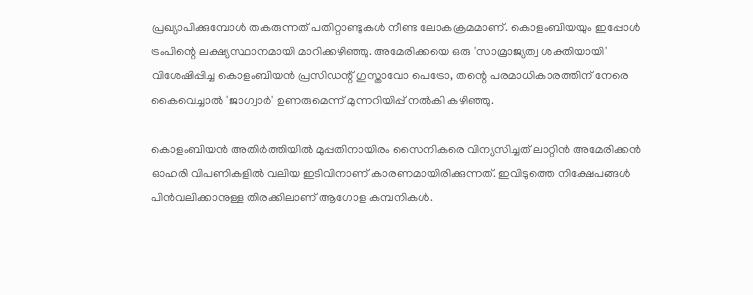പ്രഖ്യാപിക്കുമ്പോള്‍ തകരുന്നത് പതിറ്റാണ്ടുകള്‍ നീണ്ട ലോകക്രമമാണ്. കൊളംബിയയും ഇപ്പോള്‍ ട്രംപിന്റെ ലക്ഷ്യസ്ഥാനമായി മാറിക്കഴിഞ്ഞു. അമേരിക്കയെ ഒരു 'സാമ്രാജ്യത്വ ശക്തിയായി' വിശേഷിപ്പിച്ച കൊളംബിയന്‍ പ്രസിഡന്റ് ഗുസ്താവോ പെട്രോ, തന്റെ പരമാധികാരത്തിന് നേരെ കൈവെച്ചാല്‍ 'ജാഗ്വാര്‍' ഉണരുമെന്ന് മുന്നറിയിപ്പ് നല്‍കി കഴിഞ്ഞു.

കൊളംബിയന്‍ അതിര്‍ത്തിയില്‍ മുപ്പതിനായിരം സൈനികരെ വിന്യസിച്ചത് ലാറ്റിന്‍ അമേരിക്കന്‍ ഓഹരി വിപണികളില്‍ വലിയ ഇടിവിനാണ് കാരണമായിരിക്കുന്നത്. ഇവിടുത്തെ നിക്ഷേപങ്ങള്‍ പിന്‍വലിക്കാനുള്ള തിരക്കിലാണ് ആഗോള കമ്പനികള്‍.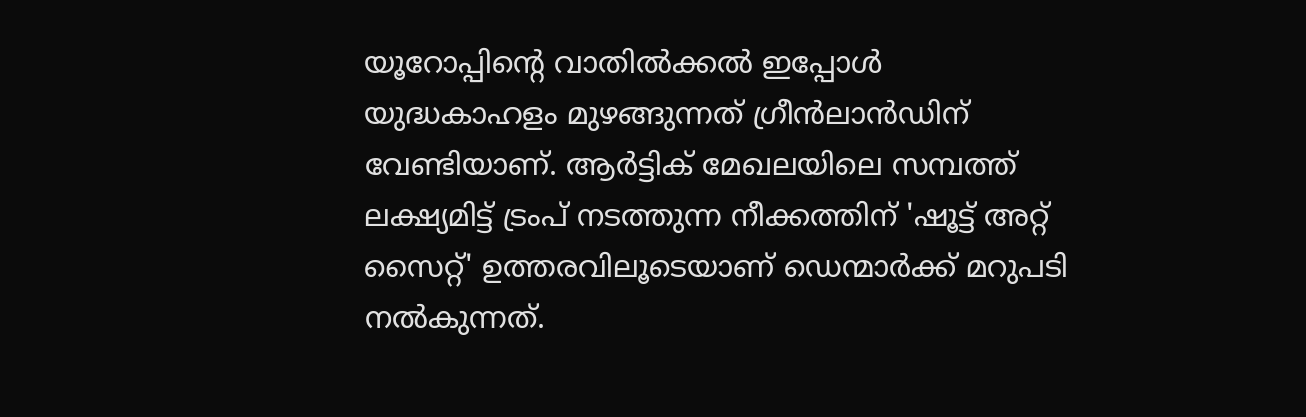യൂറോപ്പിന്റെ വാതില്‍ക്കല്‍ ഇപ്പോള്‍ യുദ്ധകാഹളം മുഴങ്ങുന്നത് ഗ്രീന്‍ലാന്‍ഡിന് വേണ്ടിയാണ്. ആര്‍ട്ടിക് മേഖലയിലെ സമ്പത്ത് ലക്ഷ്യമിട്ട് ട്രംപ് നടത്തുന്ന നീക്കത്തിന് 'ഷൂട്ട് അറ്റ് സൈറ്റ്' ഉത്തരവിലൂടെയാണ് ഡെന്മാര്‍ക്ക് മറുപടി നല്‍കുന്നത്.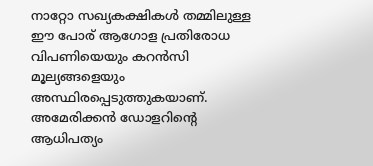നാറ്റോ സഖ്യകക്ഷികള്‍ തമ്മിലുള്ള ഈ പോര് ആഗോള പ്രതിരോധ വിപണിയെയും കറന്‍സി മൂല്യങ്ങളെയും അസ്ഥിരപ്പെടുത്തുകയാണ്. അമേരിക്കന്‍ ഡോളറിന്റെ ആധിപത്യം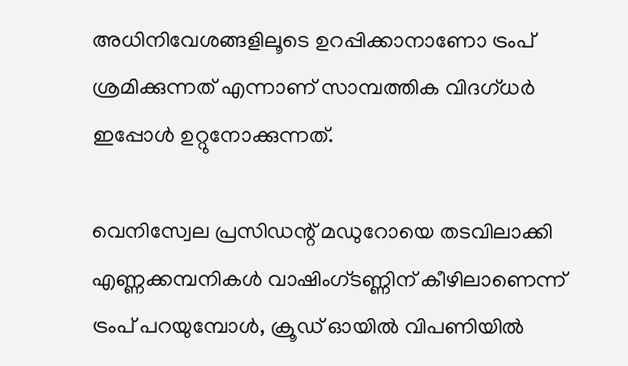അധിനിവേശങ്ങളിലൂടെ ഉറപ്പിക്കാനാണോ ട്രംപ് ശ്രമിക്കുന്നത് എന്നാണ് സാമ്പത്തിക വിദഗ്ധര്‍ ഇപ്പോള്‍ ഉറ്റുനോക്കുന്നത്.

വെനിസ്വേല പ്രസിഡന്റ് മഡുറോയെ തടവിലാക്കി എണ്ണക്കമ്പനികള്‍ വാഷിംഗ്ടണ്ണിന് കീഴിലാണെന്ന് ട്രംപ് പറയുമ്പോള്‍, ക്രൂഡ് ഓയില്‍ വിപണിയില്‍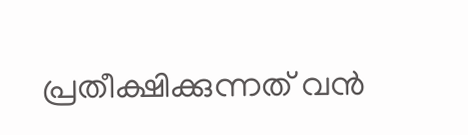പ്രതീക്ഷിക്കുന്നത് വന്‍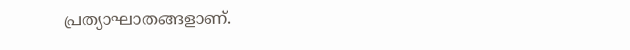പ്രത്യാഘാതങ്ങളാണ്.